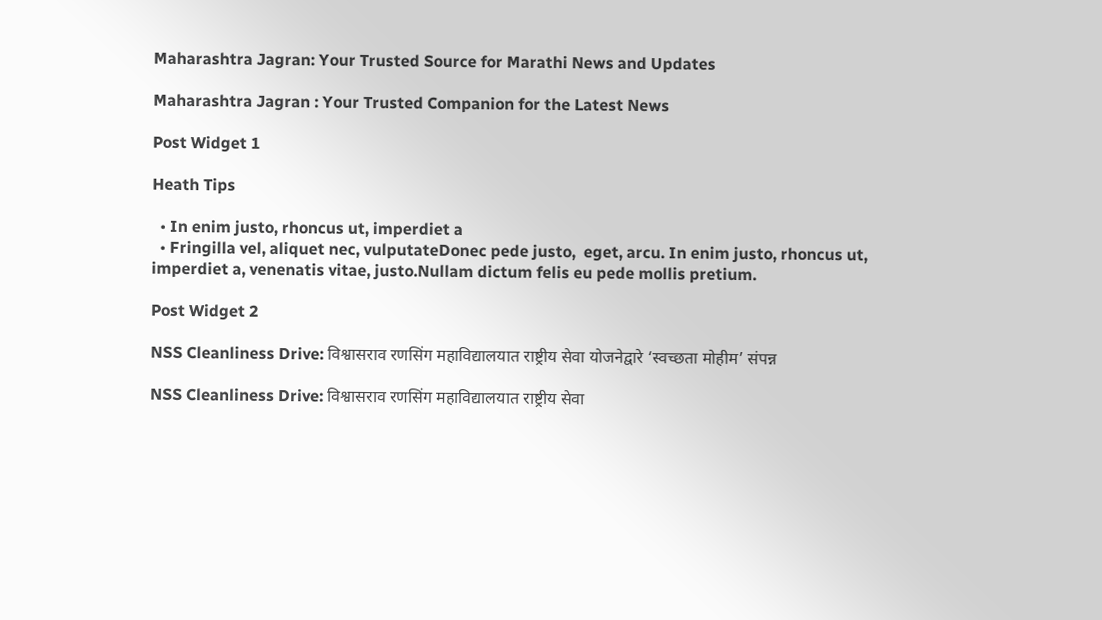Maharashtra Jagran: Your Trusted Source for Marathi News and Updates

Maharashtra Jagran : Your Trusted Companion for the Latest News

Post Widget 1

Heath Tips

  • In enim justo, rhoncus ut, imperdiet a
  • Fringilla vel, aliquet nec, vulputateDonec pede justo,  eget, arcu. In enim justo, rhoncus ut, imperdiet a, venenatis vitae, justo.Nullam dictum felis eu pede mollis pretium.

Post Widget 2

NSS Cleanliness Drive: विश्वासराव रणसिंग महाविद्यालयात राष्ट्रीय सेवा योजनेद्वारे ‘स्वच्छता मोहीम’ संपन्न

NSS Cleanliness Drive: विश्वासराव रणसिंग महाविद्यालयात राष्ट्रीय सेवा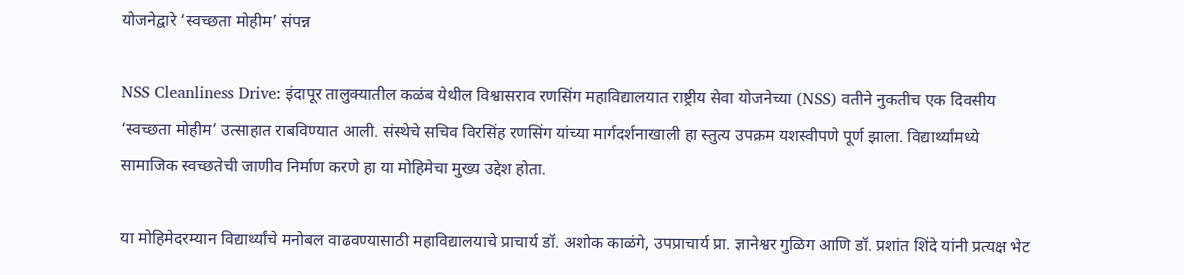योजनेद्वारे ‘स्वच्छता मोहीम’ संपन्न

NSS Cleanliness Drive: इंदापूर तालुक्यातील कळंब येथील विश्वासराव रणसिंग महाविद्यालयात राष्ट्रीय सेवा योजनेच्या (NSS) वतीने नुकतीच एक दिवसीय ‘स्वच्छता मोहीम’ उत्साहात राबविण्यात आली. संस्थेचे सचिव विरसिंह रणसिंग यांच्या मार्गदर्शनाखाली हा स्तुत्य उपक्रम यशस्वीपणे पूर्ण झाला. विद्यार्थ्यांमध्ये सामाजिक स्वच्छतेची जाणीव निर्माण करणे हा या मोहिमेचा मुख्य उद्देश होता.

या मोहिमेदरम्यान विद्यार्थ्यांचे मनोबल वाढवण्यासाठी महाविद्यालयाचे प्राचार्य डॉ. अशोक काळंगे, उपप्राचार्य प्रा. ज्ञानेश्वर गुळिग आणि डॉ. प्रशांत शिंदे यांनी प्रत्यक्ष भेट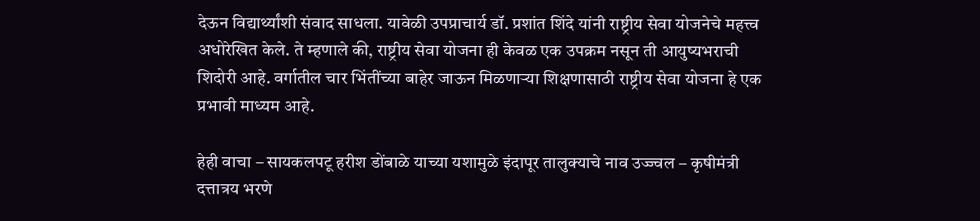देऊन विद्यार्थ्यांशी संवाद साधला. यावेळी उपप्राचार्य डॉ. प्रशांत शिंदे यांनी राष्ट्रीय सेवा योजनेचे महत्त्व अधोरेखित केले. ते म्हणाले की, राष्ट्रीय सेवा योजना ही केवळ एक उपक्रम नसून ती आयुष्यभराची शिदोरी आहे. वर्गातील चार भिंतींच्या बाहेर जाऊन मिळणाऱ्या शिक्षणासाठी राष्ट्रीय सेवा योजना हे एक प्रभावी माध्यम आहे.

हेही वाचा – सायकलपटू हरीश डोंबाळे याच्या यशामुळे इंदापूर तालुक्याचे नाव उज्ज्वल – कृषीमंत्री दत्तात्रय भरणे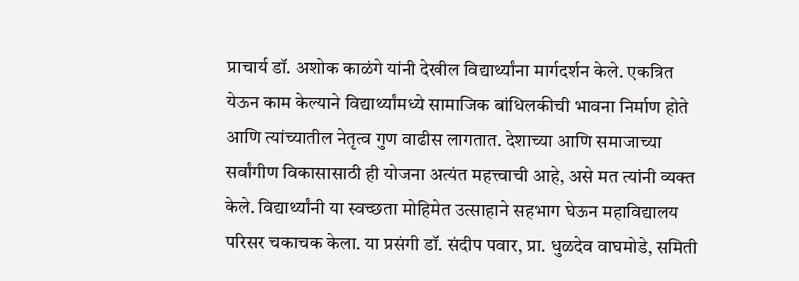प्राचार्य डॉ. अशोक काळंगे यांनी देखील विद्यार्थ्यांना मार्गदर्शन केले. एकत्रित येऊन काम केल्याने विद्यार्थ्यांमध्ये सामाजिक बांधिलकीची भावना निर्माण होते आणि त्यांच्यातील नेतृत्व गुण वाढीस लागतात. देशाच्या आणि समाजाच्या सर्वांगीण विकासासाठी ही योजना अत्यंत महत्त्वाची आहे, असे मत त्यांनी व्यक्त केले. विद्यार्थ्यांनी या स्वच्छता मोहिमेत उत्साहाने सहभाग घेऊन महाविद्यालय परिसर चकाचक केला. या प्रसंगी डॉ. संदीप पवार, प्रा. धुळदेव वाघमोडे, समिती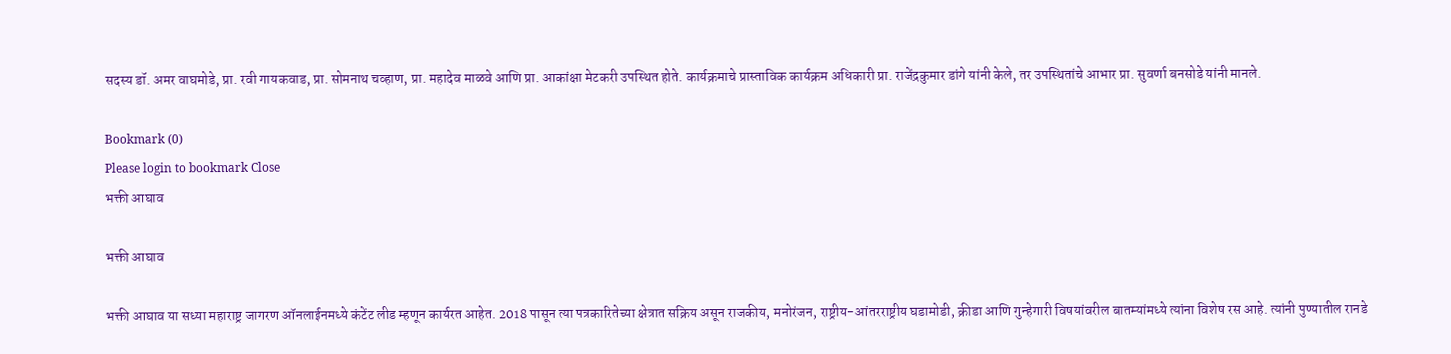सदस्य डॉ. अमर वाघमोडे, प्रा. रवी गायकवाड, प्रा. सोमनाथ चव्हाण, प्रा. महादेव माळवे आणि प्रा. आकांक्षा मेटकरी उपस्थित होते. कार्यक्रमाचे प्रास्ताविक कार्यक्रम अधिकारी प्रा. राजेंद्रकुमार डांगे यांनी केले, तर उपस्थितांचे आभार प्रा. सुवर्णा बनसोडे यांनी मानले.

Bookmark (0)
Please login to bookmark Close
भक्ती आघाव

भक्ती आघाव

भक्ती आघाव या सध्या महाराष्ट्र जागरण ऑनलाईनमध्ये कंटेंट लीड म्हणून कार्यरत आहेत. 2018 पासून त्या पत्रकारितेच्या क्षेत्रात सक्रिय असून राजकीय, मनोरंजन, राष्ट्रीय-आंतरराष्ट्रीय घडामोडी, क्रीडा आणि गुन्हेगारी विषयांवरील बातम्यांमध्ये त्यांना विशेष रस आहे. त्यांनी पुण्यातील रानडे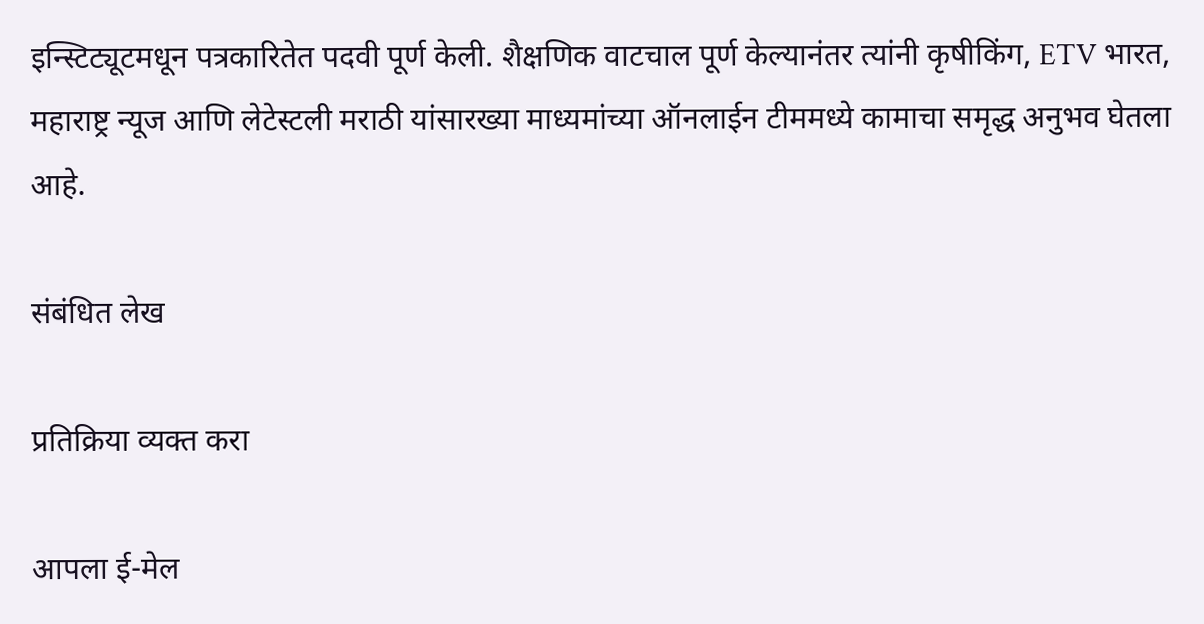इन्स्टिट्यूटमधून पत्रकारितेत पदवी पूर्ण केली. शैक्षणिक वाटचाल पूर्ण केल्यानंतर त्यांनी कृषीकिंग, ETV भारत, महाराष्ट्र न्यूज आणि लेटेस्टली मराठी यांसारख्या माध्यमांच्या ऑनलाईन टीममध्ये कामाचा समृद्ध अनुभव घेतला आहे.

संबंधित लेख

प्रतिक्रिया व्यक्त करा

आपला ई-मेल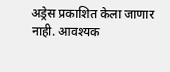अड्रेस प्रकाशित केला जाणार नाही. आवश्यक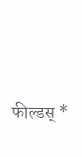फील्डस् *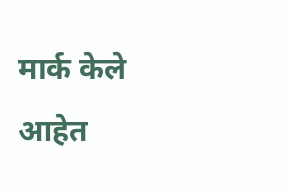मार्क केले आहेत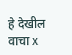हे देखील वाचा x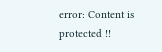error: Content is protected !!